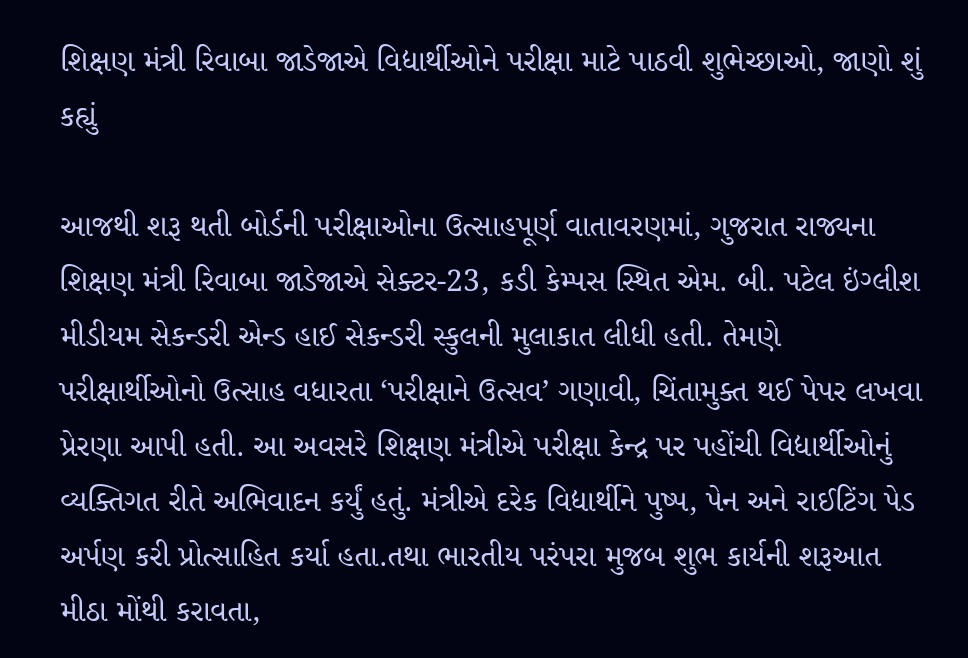શિક્ષણ મંત્રી રિવાબા જાડેજાએ વિદ્યાર્થીઓને પરીક્ષા માટે પાઠવી શુભેચ્છાઓ, જાણો શું કહ્યું

આજથી શરૂ થતી બોર્ડની પરીક્ષાઓના ઉત્સાહપૂર્ણ વાતાવરણમાં, ગુજરાત રાજ્યના શિક્ષણ મંત્રી રિવાબા જાડેજાએ સેક્ટર-23, કડી કેમ્પસ સ્થિત એમ. બી. પટેલ ઇંગ્લીશ મીડીયમ સેકન્ડરી એન્ડ હાઈ સેકન્ડરી સ્કુલની મુલાકાત લીધી હતી. તેમણે પરીક્ષાર્થીઓનો ઉત્સાહ વધારતા ‘પરીક્ષાને ઉત્સવ’ ગણાવી, ચિંતામુક્ત થઈ પેપર લખવા પ્રેરણા આપી હતી. આ અવસરે શિક્ષણ મંત્રીએ પરીક્ષા કેન્દ્ર પર પહોંચી વિદ્યાર્થીઓનું વ્યક્તિગત રીતે અભિવાદન કર્યું હતું. મંત્રીએ દરેક વિદ્યાર્થીને પુષ્પ, પેન અને રાઈટિંગ પેડ અર્પણ કરી પ્રોત્સાહિત કર્યા હતા.તથા ભારતીય પરંપરા મુજબ શુભ કાર્યની શરૂઆત મીઠા મોંથી કરાવતા,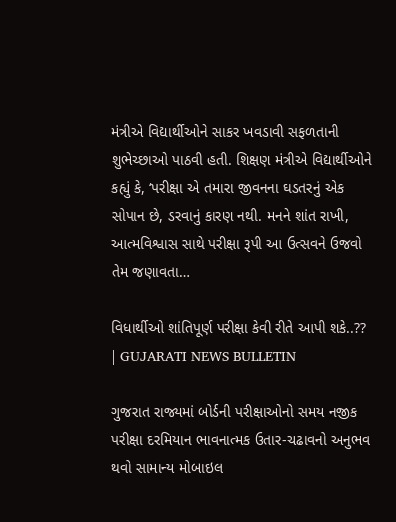મંત્રીએ વિદ્યાર્થીઓને સાકર ખવડાવી સફળતાની શુભેચ્છાઓ પાઠવી હતી. શિક્ષણ મંત્રીએ વિદ્યાર્થીઓને કહ્યું કે, ‘પરીક્ષા એ તમારા જીવનના ઘડતરનું એક સોપાન છે, ડરવાનું કારણ નથી. મનને શાંત રાખી, આત્મવિશ્વાસ સાથે પરીક્ષા રૂપી આ ઉત્સવને ઉજવો તેમ જણાવતા…

વિધાર્થીઓ શાંતિપૂર્ણ પરીક્ષા કેવી રીતે આપી શકે..?? | GUJARATI NEWS BULLETIN

ગુજરાત રાજ્યમાં બોર્ડની પરીક્ષાઓનો સમય નજીક પરીક્ષા દરમિયાન ભાવનાત્મક ઉતાર-ચઢાવનો અનુભવ થવો સામાન્ય મોબાઇલ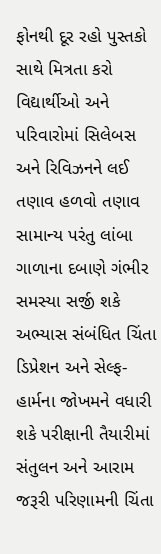ફોનથી દૂર રહો પુસ્તકો સાથે મિત્રતા કરો વિદ્યાર્થીઓ અને પરિવારોમાં સિલેબસ અને રિવિઝનને લઈ તણાવ હળવો તણાવ સામાન્ય પરંતુ લાંબા ગાળાના દબાણે ગંભીર સમસ્યા સર્જી શકે અભ્યાસ સંબંધિત ચિંતા ડિપ્રેશન અને સેલ્ફ-હાર્મના જોખમને વધારી શકે પરીક્ષાની તૈયારીમાં સંતુલન અને આરામ જરૂરી પરિણામની ચિંતા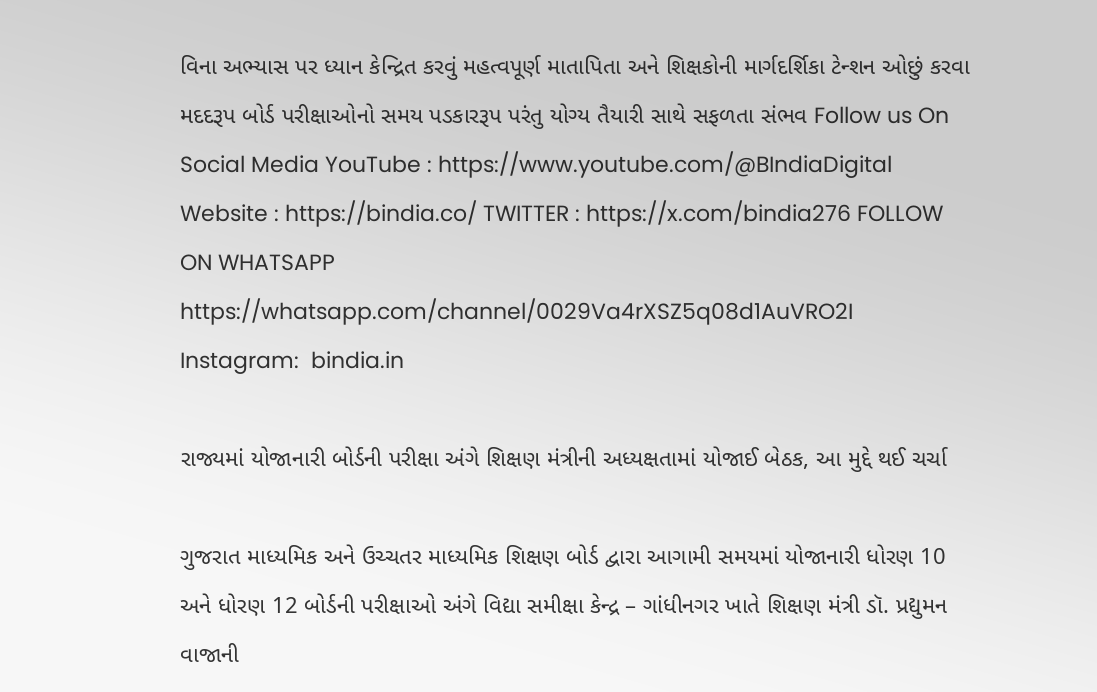વિના અભ્યાસ પર ધ્યાન કેન્દ્રિત કરવું મહત્વપૂર્ણ માતાપિતા અને શિક્ષકોની માર્ગદર્શિકા ટેન્શન ઓછું કરવા મદદરૂપ બોર્ડ પરીક્ષાઓનો સમય પડકારરૂપ પરંતુ યોગ્ય તૈયારી સાથે સફળતા સંભવ Follow us On Social Media YouTube : https://www.youtube.com/@BIndiaDigital Website : https://bindia.co/ TWITTER : https://x.com/bindia276 FOLLOW ON WHATSAPP  https://whatsapp.com/channel/0029Va4rXSZ5q08d1AuVRO2I Instagram:  bindia.in

રાજ્યમાં યોજાનારી બોર્ડની પરીક્ષા અંગે શિક્ષણ મંત્રીની અધ્યક્ષતામાં યોજાઈ બેઠક, આ મુદ્દે થઈ ચર્ચા

ગુજરાત માધ્યમિક અને ઉચ્ચતર માધ્યમિક શિક્ષણ બોર્ડ દ્વારા આગામી સમયમાં યોજાનારી ધોરણ 10 અને ધોરણ 12 બોર્ડની પરીક્ષાઓ અંગે વિદ્યા સમીક્ષા કેન્દ્ર – ગાંધીનગર ખાતે શિક્ષણ મંત્રી ડૉ. પ્રદ્યુમન વાજાની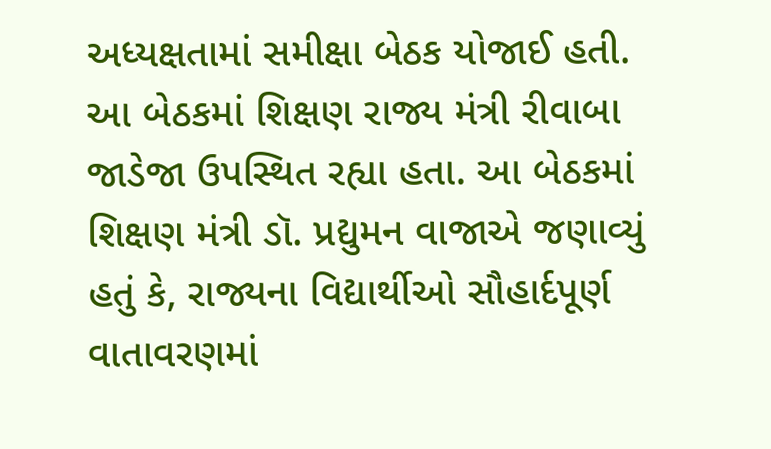અધ્યક્ષતામાં સમીક્ષા બેઠક યોજાઈ હતી. આ બેઠકમાં શિક્ષણ રાજ્ય મંત્રી રીવાબા જાડેજા ઉપસ્થિત રહ્યા હતા. આ બેઠકમાં શિક્ષણ મંત્રી ડૉ. પ્રદ્યુમન વાજાએ જણાવ્યું હતું કે, રાજ્યના વિદ્યાર્થીઓ સૌહાર્દપૂર્ણ વાતાવરણમાં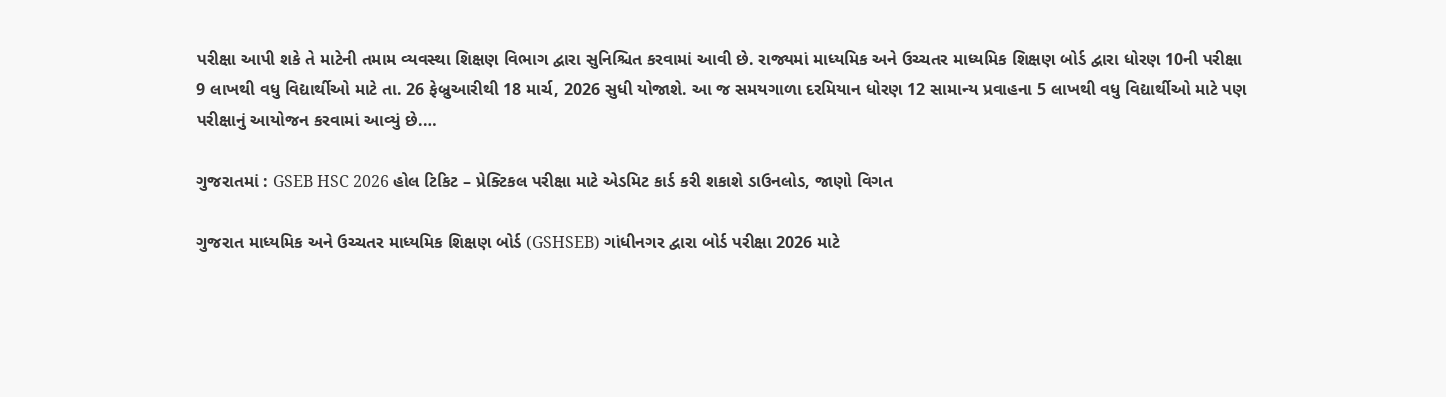પરીક્ષા આપી શકે તે માટેની તમામ વ્યવસ્થા શિક્ષણ વિભાગ દ્વારા સુનિશ્ચિત કરવામાં આવી છે. રાજ્યમાં માધ્યમિક અને ઉચ્ચતર માધ્યમિક શિક્ષણ બોર્ડ દ્વારા ધોરણ 10ની પરીક્ષા 9 લાખથી વધુ વિદ્યાર્થીઓ માટે તા. 26 ફેબ્રુઆરીથી 18 માર્ચ, 2026 સુધી યોજાશે. આ જ સમયગાળા દરમિયાન ધોરણ 12 સામાન્ય પ્રવાહના 5 લાખથી વધુ વિદ્યાર્થીઓ માટે પણ પરીક્ષાનું આયોજન કરવામાં આવ્યું છે.…

ગુજરાતમાં : GSEB HSC 2026 હોલ ટિકિટ – પ્રેક્ટિકલ પરીક્ષા માટે એડમિટ કાર્ડ કરી શકાશે ડાઉનલોડ, જાણો વિગત

ગુજરાત માધ્યમિક અને ઉચ્ચતર માધ્યમિક શિક્ષણ બોર્ડ (GSHSEB) ગાંધીનગર દ્વારા બોર્ડ પરીક્ષા 2026 માટે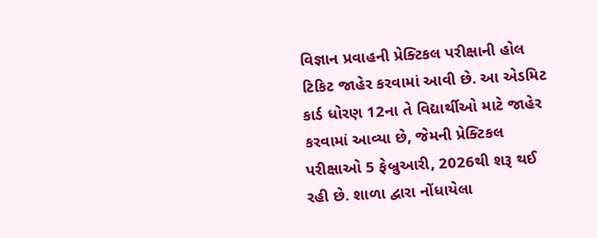વિજ્ઞાન પ્રવાહની પ્રેક્ટિકલ પરીક્ષાની હોલ ટિકિટ જાહેર કરવામાં આવી છે. આ એડમિટ કાર્ડ ધોરણ 12ના તે વિદ્યાર્થીઓ માટે જાહેર કરવામાં આવ્યા છે, જેમની પ્રેક્ટિકલ પરીક્ષાઓ 5 ફેબ્રુઆરી, 2026થી શરૂ થઈ રહી છે. શાળા દ્વારા નોંધાયેલા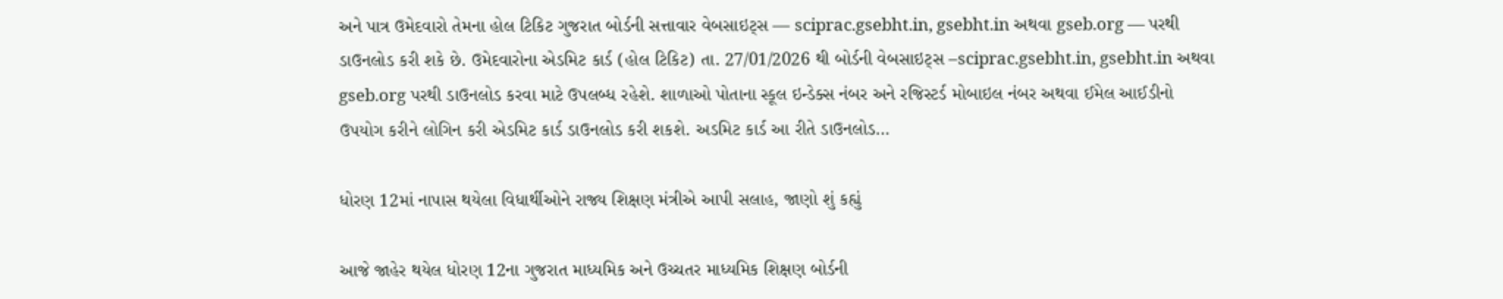અને પાત્ર ઉમેદવારો તેમના હોલ ટિકિટ ગુજરાત બોર્ડની સત્તાવાર વેબસાઇટ્સ — sciprac.gsebht.in, gsebht.in અથવા gseb.org — પરથી ડાઉનલોડ કરી શકે છે. ઉમેદવારોના એડમિટ કાર્ડ (હોલ ટિકિટ) તા. 27/01/2026 થી બોર્ડની વેબસાઇટ્સ –sciprac.gsebht.in, gsebht.in અથવા gseb.org પરથી ડાઉનલોડ કરવા માટે ઉપલબ્ધ રહેશે. શાળાઓ પોતાના સ્કૂલ ઇન્ડેક્સ નંબર અને રજિસ્ટર્ડ મોબાઇલ નંબર અથવા ઈમેલ આઈડીનો ઉપયોગ કરીને લોગિન કરી એડમિટ કાર્ડ ડાઉનલોડ કરી શકશે. અડમિટ કાર્ડ આ રીતે ડાઉનલોડ…

ધોરણ 12માં નાપાસ થયેલા વિધાર્થીઓને રાજ્ય શિક્ષણ મંત્રીએ આપી સલાહ, જાણો શું કહ્યું

આજે જાહેર થયેલ ધોરણ 12ના ગુજરાત માધ્યમિક અને ઉચ્ચતર માધ્યમિક શિક્ષણ બોર્ડની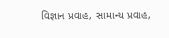વિજ્ઞાન પ્રવાહ, સામાન્ય પ્રવાહ,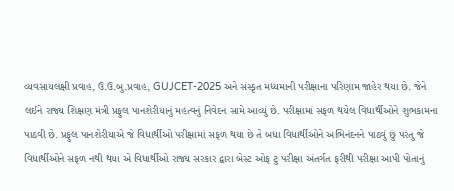વ્યવસાયલક્ષી પ્રવાહ, ઉ.ઉ.બુ.પ્રવાહ, GUJCET-2025 અને સંસ્કૃત મધ્યમાની પરીક્ષાના પરિણામ જાહેર થયા છે. જેને લઈને રાજ્ય શિક્ષણ મંત્રી પ્રફુલ પાનશેરીયાનું મહત્વનું નિવેદન સામે આવ્યું છે. પરીક્ષામાં સફળ થયેલ વિધાર્થીઓને શુભકામના પાઠવી છે. પ્રફુલ પાનશેરીયાએ જે વિધાર્થીઓ પરીક્ષામાં સફળ થયા છે તે બધા વિધાર્થીઓને અભિનંદનને પાઠવું છું પરંતુ જે વિધાર્થીઓને સફળ નથી થયા એ વિધાર્થીઓ રાજ્ય સરકાર દ્વારા બેસ્ટ ઓફ ટુ પરીક્ષા અંતર્ગત ફરીથી પરીક્ષા આપી પોતાનું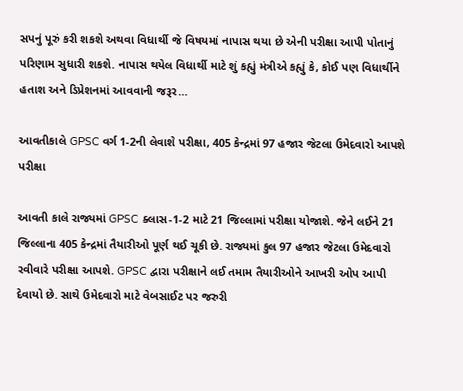સપનું પૂરું કરી શકશે અથવા વિધાર્થી જે વિષયમાં નાપાસ થયા છે એની પરીક્ષા આપી પોતાનું પરિણામ સુધારી શકશે. નાપાસ થયેલ વિધાર્થી માટે શું કહ્યું મંત્રીએ કહ્યું કે, કોઈ પણ વિધાર્થીને હતાશ અને ડિપ્રેશનમાં આવવાની જરૂર…

આવતીકાલે GPSC વર્ગ 1-2ની લેવાશે પરીક્ષા, 405 કેન્દ્રમાં 97 હજાર જેટલા ઉમેદવારો આપશે પરીક્ષા

આવતી કાલે રાજ્યમાં GPSC ક્લાસ-1-2 માટે 21 જિલ્લામાં પરીક્ષા યોજાશે. જેને લઈને 21 જિલ્લાના 405 કેન્દ્રમાં તૈયારીઓ પૂર્ણ થઈ ચૂકી છે. રાજ્યમાં કુલ 97 હજાર જેટલા ઉમેદવારો રવીવારે પરીક્ષા આપશે. GPSC દ્વારા પરીક્ષાને લઈ તમામ તૈયારીઓને આખરી ઓપ આપી દેવાયો છે. સાથે ઉમેદવારો માટે વેબસાઈટ પર જરુરી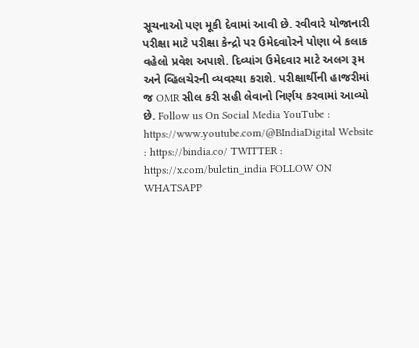સૂચનાઓ પણ મૂકી દેવામાં આવી છે. રવીવારે યોજાનારી પરીક્ષા માટે પરીક્ષા કેન્દ્રો પર ઉમેદવાોરને પોણા બે કલાક વહેલો પ્રવેશ અપાશે. દિવ્યાંગ ઉમેદવાર માટે અલગ રૂમ અને વ્હિલચેરની વ્યવસ્થા કરાશે. પરીક્ષાર્થીની હાજરીમાં જ OMR સીલ કરી સહી લેવાનો નિર્ણય કરવામાં આવ્યો છે. Follow us On Social Media YouTube : https://www.youtube.com/@BIndiaDigital Website : https://bindia.co/ TWITTER : https://x.com/buletin_india FOLLOW ON WHATSAPP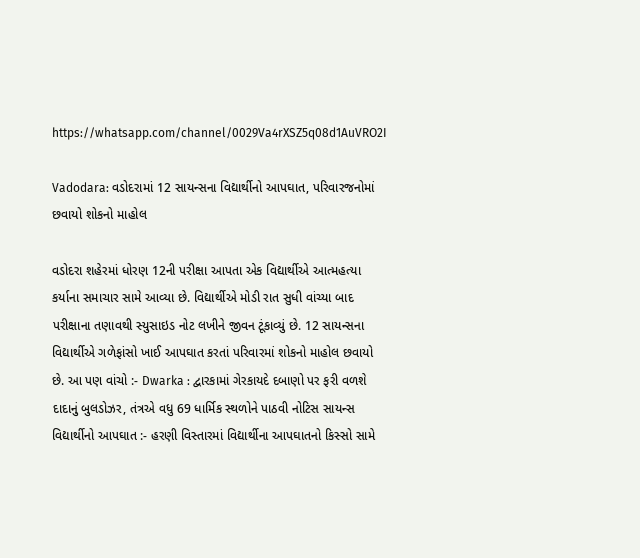https://whatsapp.com/channel/0029Va4rXSZ5q08d1AuVRO2I

Vadodara: વડોદરામાં 12 સાયન્સના વિદ્યાર્થીનો આપઘાત, પરિવારજનોમાં છવાયો શોકનો માહોલ

વડોદરા શહેરમાં ધોરણ 12ની પરીક્ષા આપતા એક વિદ્યાર્થીએ આત્મહત્યા કર્યાના સમાચાર સામે આવ્યા છે. વિદ્યાર્થીએ મોડી રાત સુધી વાંચ્યા બાદ પરીક્ષાના તણાવથી સ્યુસાઇડ નોટ લખીને જીવન ટૂંકાવ્યું છે. 12 સાયન્સના વિદ્યાર્થીએ ગળેફાંસો ખાઈ આપઘાત કરતાં પરિવારમાં શોકનો માહોલ છવાયો છે. આ પણ વાંચો :- Dwarka : દ્વારકામાં ગેરકાયદે દબાણો પર ફરી વળશે દાદાનું બુલડોઝર, તંત્રએ વધુ 69 ધાર્મિક સ્થળોને પાઠવી નોટિસ સાયન્સ વિદ્યાર્થીનો આપઘાત :- હરણી વિસ્તારમાં વિદ્યાર્થીના આપઘાતનો કિસ્સો સામે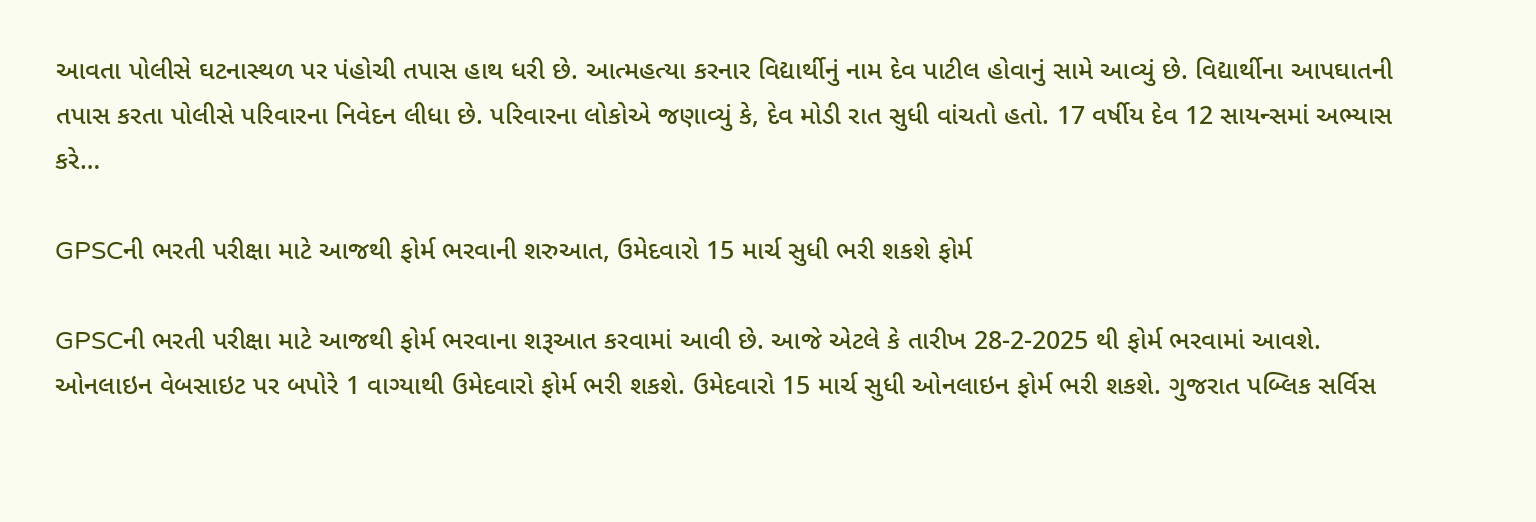આવતા પોલીસે ઘટનાસ્થળ પર પંહોચી તપાસ હાથ ધરી છે. આત્મહત્યા કરનાર વિદ્યાર્થીનું નામ દેવ પાટીલ હોવાનું સામે આવ્યું છે. વિદ્યાર્થીના આપઘાતની તપાસ કરતા પોલીસે પરિવારના નિવેદન લીધા છે. પરિવારના લોકોએ જણાવ્યું કે, દેવ મોડી રાત સુધી વાંચતો હતો. 17 વર્ષીય દેવ 12 સાયન્સમાં અભ્યાસ કરે…

GPSCની ભરતી પરીક્ષા માટે આજથી ફોર્મ ભરવાની શરુઆત, ઉમેદવારો 15 માર્ચ સુધી ભરી શકશે ફોર્મ

GPSCની ભરતી પરીક્ષા માટે આજથી ફોર્મ ભરવાના શરૂઆત કરવામાં આવી છે. આજે એટલે કે તારીખ 28-2-2025 થી ફોર્મ ભરવામાં આવશે. ઓનલાઇન વેબસાઇટ પર બપોરે 1 વાગ્યાથી ઉમેદવારો ફોર્મ ભરી શકશે. ઉમેદવારો 15 માર્ચ સુધી ઓનલાઇન ફોર્મ ભરી શકશે. ગુજરાત પબ્લિક સર્વિસ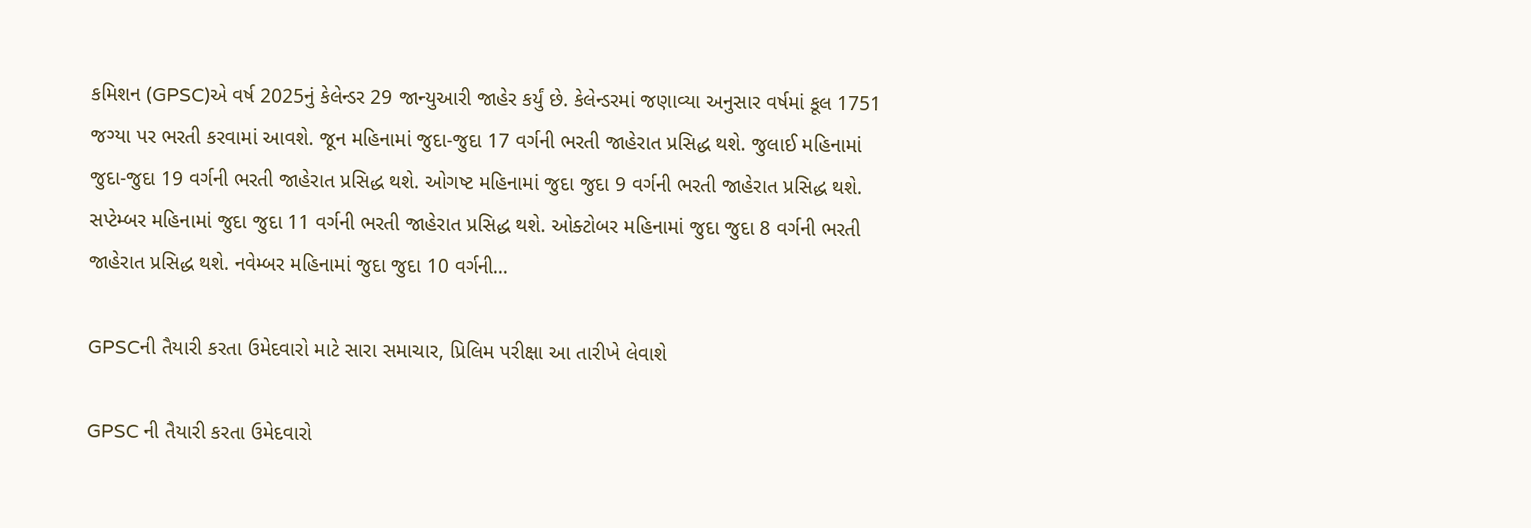કમિશન (GPSC)એ વર્ષ 2025નું કેલેન્ડર 29 જાન્યુઆરી જાહેર કર્યું છે. કેલેન્ડરમાં જણાવ્યા અનુસાર વર્ષમાં કૂલ 1751 જગ્યા પર ભરતી કરવામાં આવશે. જૂન મહિનામાં જુદા-જુદા 17 વર્ગની ભરતી જાહેરાત પ્રસિદ્ધ થશે. જુલાઈ મહિનામાં જુદા-જુદા 19 વર્ગની ભરતી જાહેરાત પ્રસિદ્ધ થશે. ઓગષ્ટ મહિનામાં જુદા જુદા 9 વર્ગની ભરતી જાહેરાત પ્રસિદ્ધ થશે. સપ્ટેમ્બર મહિનામાં જુદા જુદા 11 વર્ગની ભરતી જાહેરાત પ્રસિદ્ધ થશે. ઓક્ટોબર મહિનામાં જુદા જુદા 8 વર્ગની ભરતી જાહેરાત પ્રસિદ્ધ થશે. નવેમ્બર મહિનામાં જુદા જુદા 10 વર્ગની…

GPSCની તૈયારી કરતા ઉમેદવારો માટે સારા સમાચાર, પ્રિલિમ પરીક્ષા આ તારીખે લેવાશે

GPSC ની તૈયારી કરતા ઉમેદવારો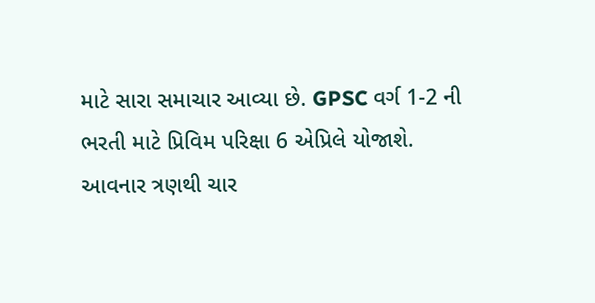માટે સારા સમાચાર આવ્યા છે. GPSC વર્ગ 1-2 ની ભરતી માટે પ્રિવિમ પરિક્ષા 6 એપ્રિલે યોજાશે. આવનાર ત્રણથી ચાર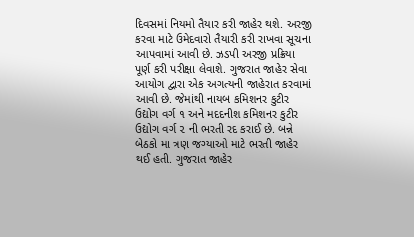દિવસમાં નિયમો તૈયાર કરી જાહેર થશે. અરજી કરવા માટે ઉમેદવારો તૈયારી કરી રાખવા સૂચના આપવામાં આવી છે. ઝડપી અરજી પ્રક્રિયા પૂર્ણ કરી પરીક્ષા લેવાશે. ગુજરાત જાહેર સેવા આયોગ દ્વારા એક અગત્યની જાહેરાત કરવામાં આવી છે. જેમાંથી નાયબ કમિશનર કુટીર ઉદ્યોગ વર્ગ ૧ અને મદદનીશ કમિશનર કુટીર ઉદ્યોગ વર્ગ ૨ ની ભરતી રદ કરાઈ છે. બન્ને બેઠકો મા ત્રણ જગ્યાઓ માટે ભરતી જાહેર થઈ હતી. ગુજરાત જાહેર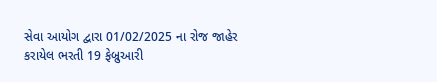સેવા આયોગ દ્વારા 01/02/2025 ના રોજ જાહેર કરાયેલ ભરતી 19 ફેબ્રુઆરી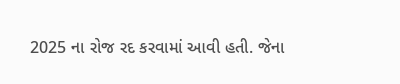2025 ના રોજ રદ કરવામાં આવી હતી. જેના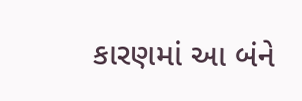કારણમાં આ બંને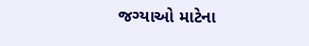જગ્યાઓ માટેના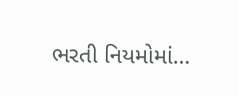ભરતી નિયમોમાં…